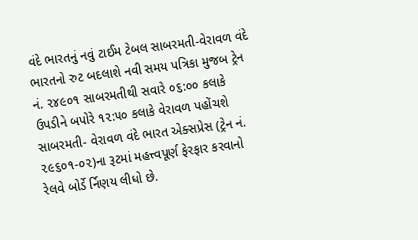વંદે ભારતનું નવું ટાઈમ ટેબલ સાબરમતી-વેરાવળ વંદે ભારતનો રુટ બદલાશે નવી સમય પત્રિકા મુજબ ટ્રેન નં. ૨૪૯૦૧ સાબરમતીથી સવારે ૦૬:૦૦ કલાકે ઉપડીને બપોરે ૧૨:૫૦ કલાકે વેરાવળ પહોંચશે સાબરમતી- વેરાવળ વંદે ભારત એક્સપ્રેસ (ટ્રેન નં. ૨૯૬૦૧-૦૨)ના રૂટમાં મહત્ત્વપૂર્ણ ફેરફાર કરવાનો રેલવે બોર્ડે ર્નિણય લીધો છે.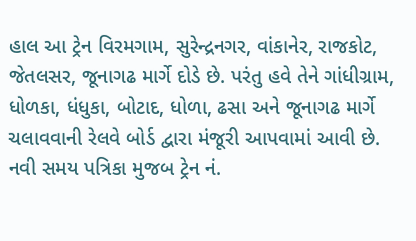હાલ આ ટ્રેન વિરમગામ, સુરેન્દ્રનગર, વાંકાનેર, રાજકોટ, જેતલસર, જૂનાગઢ માર્ગે દોડે છે. પરંતુ હવે તેને ગાંધીગ્રામ, ધોળકા, ધંધુકા, બોટાદ, ધોળા, ઢસા અને જૂનાગઢ માર્ગે ચલાવવાની રેલવે બોર્ડ દ્વારા મંજૂરી આપવામાં આવી છે.
નવી સમય પત્રિકા મુજબ ટ્રેન નં.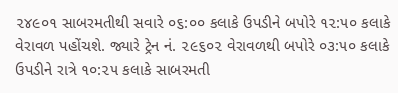૨૪૯૦૧ સાબરમતીથી સવારે ૦૬:૦૦ કલાકે ઉપડીને બપોરે ૧૨:૫૦ કલાકે વેરાવળ પહોંચશે. જ્યારે ટ્રેન નં. ૨૯૬૦૨ વેરાવળથી બપોરે ૦૩:૫૦ કલાકે ઉપડીને રાત્રે ૧૦:૨૫ કલાકે સાબરમતી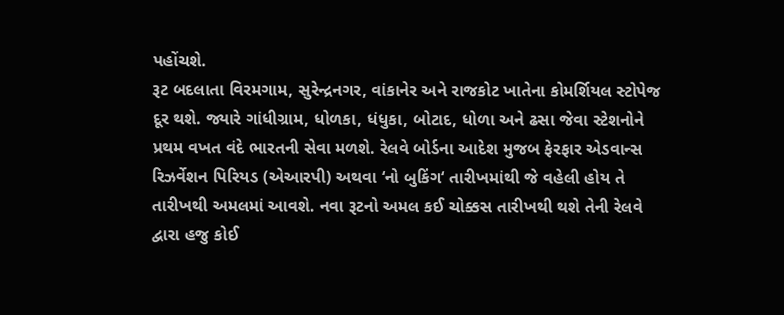પહોંચશે.
રૂટ બદલાતા વિરમગામ, સુરેન્દ્રનગર, વાંકાનેર અને રાજકોટ ખાતેના કોમર્શિયલ સ્ટોપેજ દૂર થશે. જ્યારે ગાંધીગ્રામ, ધોળકા, ધંધુકા, બોટાદ, ધોળા અને ઢસા જેવા સ્ટેશનોને પ્રથમ વખત વંદે ભારતની સેવા મળશે. રેલવે બોર્ડના આદેશ મુજબ ફેરફાર એડવાન્સ રિઝર્વેશન પિરિયડ (એઆરપી) અથવા ‘નો બુકિંગ‘ તારીખમાંથી જે વહેલી હોય તે તારીખથી અમલમાં આવશે. નવા રૂટનો અમલ કઈ ચોક્કસ તારીખથી થશે તેની રેલવે દ્વારા હજુ કોઈ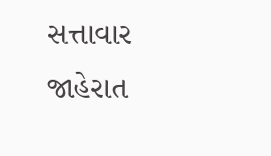સત્તાવાર જાહેરાત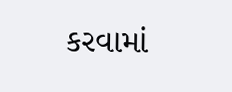કરવામાં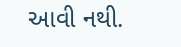આવી નથી.